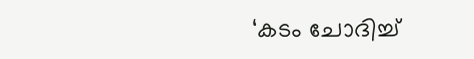‘കടം ചോദിച്ച്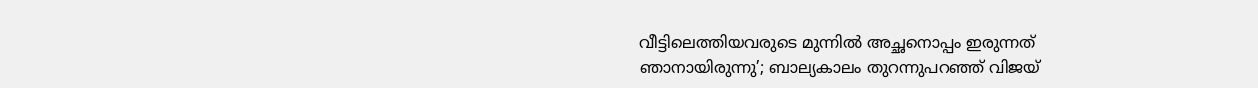വീട്ടിലെത്തിയവരുടെ മുന്നിൽ അച്ഛനൊപ്പം ഇരുന്നത് ഞാനായിരുന്നു’; ബാല്യകാലം തുറന്നുപറഞ്ഞ് വിജയ്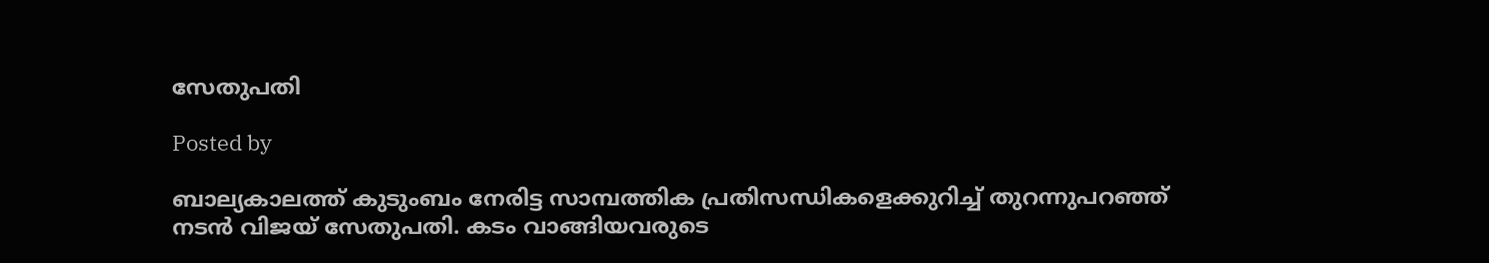സേതുപതി

Posted by

ബാല്യകാലത്ത് കുടുംബം നേരിട്ട സാമ്പത്തിക പ്രതിസന്ധികളെക്കുറിച്ച് തുറന്നുപറഞ്ഞ് നടൻ വിജയ് സേതുപതി. കടം വാങ്ങിയവരുടെ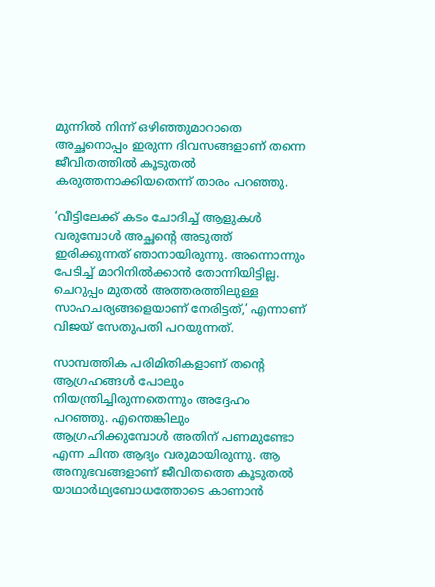മുന്നിൽ നിന്ന് ഒഴിഞ്ഞുമാറാതെ അച്ഛനൊപ്പം ഇരുന്ന ദിവസങ്ങളാണ് തന്നെ ജീവിതത്തിൽ കൂടുതൽ കരുത്തനാക്കിയതെന്ന് താരം പറഞ്ഞു.

‘വീട്ടിലേക്ക് കടം ചോദിച്ച് ആളുകൾ വരുമ്പോൾ അച്ഛന്റെ അടുത്ത് ഇരിക്കുന്നത് ഞാനായിരുന്നു. അന്നൊന്നും പേടിച്ച് മാറിനിൽക്കാൻ തോന്നിയിട്ടില്ല. ചെറുപ്പം മുതൽ അത്തരത്തിലുള്ള സാഹചര്യങ്ങളെയാണ് നേരിട്ടത്,’ എന്നാണ് വിജയ് സേതുപതി പറയുന്നത്.

സാമ്പത്തിക പരിമിതികളാണ് തന്റെ ആഗ്രഹങ്ങൾ പോലും നിയന്ത്രിച്ചിരുന്നതെന്നും അദ്ദേഹം പറഞ്ഞു. എന്തെങ്കിലും ആഗ്രഹിക്കുമ്പോൾ അതിന് പണമുണ്ടോ എന്ന ചിന്ത ആദ്യം വരുമായിരുന്നു. ആ അനുഭവങ്ങളാണ് ജീവിതത്തെ കൂടുതൽ യാഥാർഥ്യബോധത്തോടെ കാണാൻ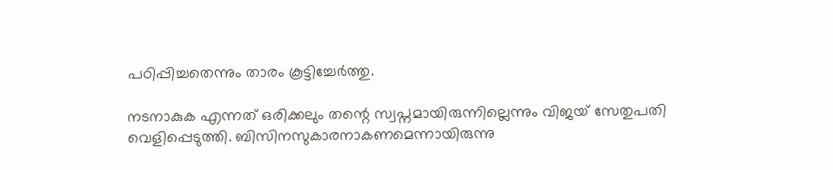പഠിപ്പിച്ചതെന്നും താരം കൂട്ടിച്ചേർത്തു.

നടനാകുക എന്നത് ഒരിക്കലും തന്റെ സ്വപ്നമായിരുന്നില്ലെന്നും വിജയ് സേതുപതി വെളിപ്പെടുത്തി. ബിസിനസുകാരനാകണമെന്നായിരുന്നു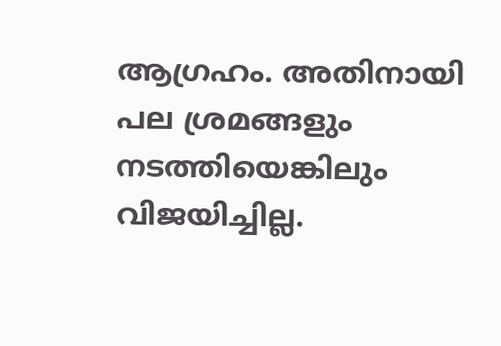ആഗ്രഹം. അതിനായി പല ശ്രമങ്ങളും നടത്തിയെങ്കിലും വിജയിച്ചില്ല.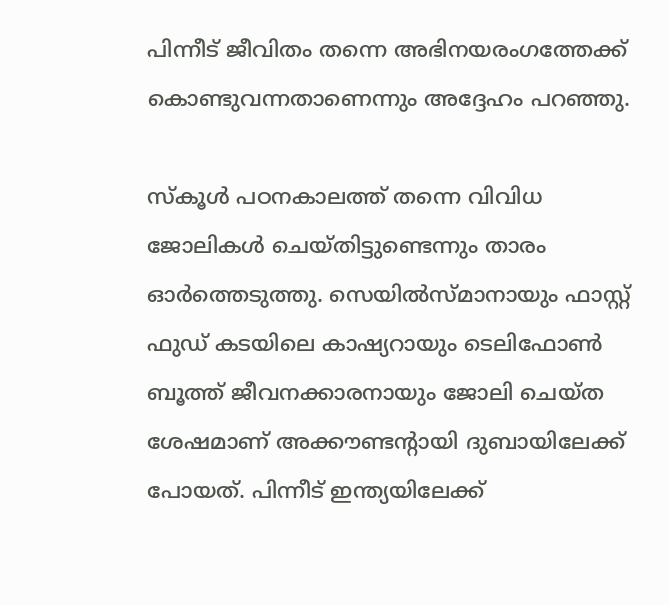പിന്നീട് ജീവിതം തന്നെ അഭിനയരംഗത്തേക്ക് കൊണ്ടുവന്നതാണെന്നും അദ്ദേഹം പറഞ്ഞു.

സ്കൂൾ പഠനകാലത്ത് തന്നെ വിവിധ ജോലികൾ ചെയ്തിട്ടുണ്ടെന്നും താരം ഓർത്തെടുത്തു. സെയിൽസ്മാനായും ഫാസ്റ്റ് ഫുഡ് കടയിലെ കാഷ്യറായും ടെലിഫോൺ ബൂത്ത് ജീവനക്കാരനായും ജോലി ചെയ്ത ശേഷമാണ് അക്കൗണ്ടന്റായി ദുബായിലേക്ക് പോയത്. പിന്നീട് ഇന്ത്യയിലേക്ക്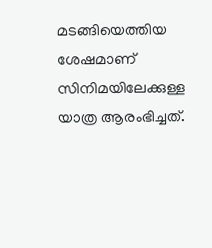മടങ്ങിയെത്തിയ ശേഷമാണ് സിനിമയിലേക്കുള്ള യാത്ര ആരംഭിച്ചത്.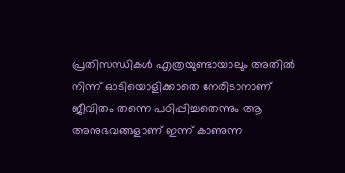പ്രതിസന്ധികൾ എത്രയുണ്ടായാലും അതിൽ നിന്ന് ഓടിയൊളിക്കാതെ നേരിടാനാണ് ജീവിതം തന്നെ പഠിപ്പിച്ചതെന്നും ആ അനുഭവങ്ങളാണ് ഇന്ന് കാണുന്ന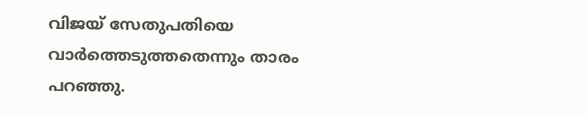വിജയ് സേതുപതിയെ വാർത്തെടുത്തതെന്നും താരം പറഞ്ഞു.